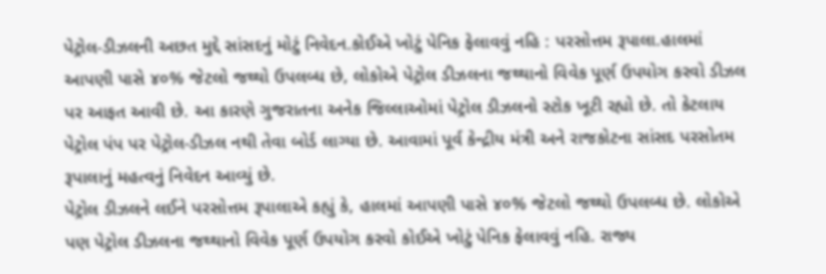પેટ્રોલ-ડીઝલની અછત મુદ્દે સાંસદનું મોટું નિવેદન.કોઈએ ખોટું પેનિક ફેલાવવું નહિ : પરસોત્તમ રૂપાલા.હાલમાં આપણી પાસે ૪૦% જેટલો જથ્થો ઉપલબ્ધ છે, લોકોએ પેટ્રોલ ડીઝલના જથ્થાનો વિવેક પૂર્ણ ઉપયોગ કરવો ડીઝલ પર આફત આવી છે. આ કારણે ગુજરાતના અનેક જિલ્લાઓમાં પેટ્રોલ ડીઝલનો સ્ટોક ખૂટી રહ્યો છે. તો કેટલાય પેટ્રોલ પંપ પર પેટ્રોલ-ડીઝલ નથી તેવા બોર્ડ લાગ્યા છે. આવામાં પૂર્વ કેન્દ્રીય મંત્રી અને રાજકોટના સાંસદ પરસોતમ રૂપાલાનું મહત્વનું નિવેદન આવ્યું છે.
પેટ્રોલ ડીઝલને લઈને પરસોત્તમ રૂપાલાએ કહ્યું કે, હાલમાં આપણી પાસે ૪૦% જેટલો જથ્થો ઉપલબ્ધ છે. લોકોએ પણ પેટ્રોલ ડીઝલના જથ્થાનો વિવેક પૂર્ણ ઉપયોગ કરવો કોઈએ ખોટું પેનિક ફેલાવવું નહિ. રાજ્ય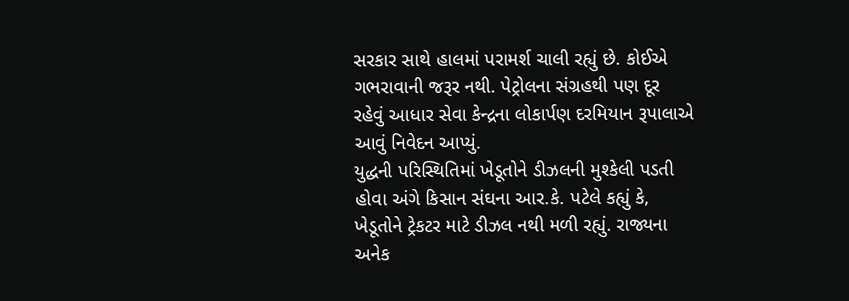સરકાર સાથે હાલમાં પરામર્શ ચાલી રહ્યું છે. કોઈએ ગભરાવાની જરૂર નથી. પેટ્રોલના સંગ્રહથી પણ દૂર રહેવું આધાર સેવા કેન્દ્રના લોકાર્પણ દરમિયાન રૂપાલાએ આવું નિવેદન આપ્યું.
યુદ્ધની પરિસ્થિતિમાં ખેડૂતોને ડીઝલની મુશ્કેલી પડતી હોવા અંગે કિસાન સંઘના આર.કે. પટેલે કહ્યું કે, ખેડૂતોને ટ્રેકટર માટે ડીઝલ નથી મળી રહ્યું. રાજ્યના અનેક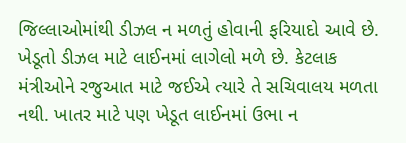જિલ્લાઓમાંથી ડીઝલ ન મળતું હોવાની ફરિયાદો આવે છે. ખેડૂતો ડીઝલ માટે લાઈનમાં લાગેલો મળે છે. કેટલાક મંત્રીઓને રજુઆત માટે જઈએ ત્યારે તે સચિવાલય મળતા નથી. ખાતર માટે પણ ખેડૂત લાઈનમાં ઉભા ન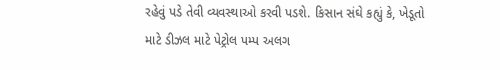રહેવું પડે તેવી વ્યવસ્થાઓ કરવી પડશે. કિસાન સંઘે કહ્યું કે, ખેડૂતો માટે ડીઝલ માટે પેટ્રોલ પમ્પ અલગ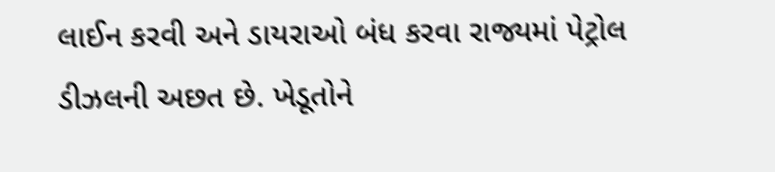લાઈન કરવી અને ડાયરાઓ બંધ કરવા રાજ્યમાં પેટ્રોલ ડીઝલની અછત છે. ખેડૂતોને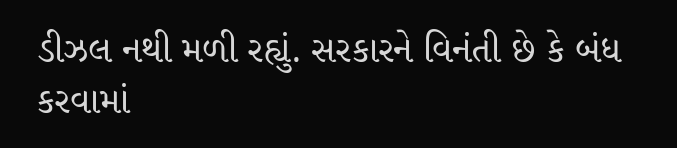ડીઝલ નથી મળી રહ્યું. સરકારને વિનંતી છે કે બંધ કરવામાં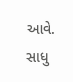આવે. સાધુ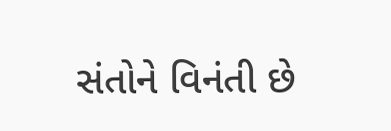સંતોને વિનંતી છે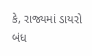કે, રાજ્યમાં ડાયરો બંધ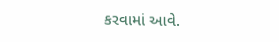કરવામાં આવે.